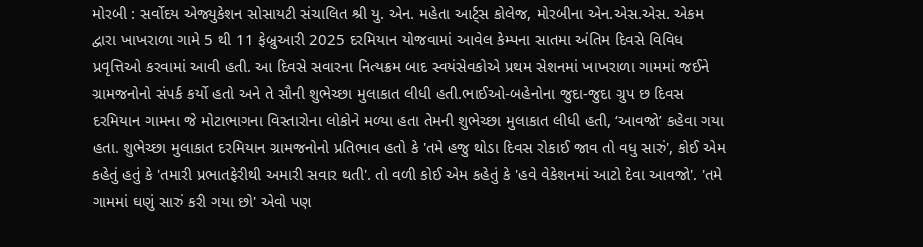મોરબી : સર્વોદય એજ્યુકેશન સોસાયટી સંચાલિત શ્રી યુ. એન. મહેતા આર્ટ્સ કોલેજ, મોરબીના એન.એસ.એસ. એકમ દ્વારા ખાખરાળા ગામે 5 થી 11 ફેબ્રુઆરી 2025 દરમિયાન યોજવામાં આવેલ કેમ્પના સાતમા અંતિમ દિવસે વિવિધ પ્રવૃત્તિઓ કરવામાં આવી હતી. આ દિવસે સવારના નિત્યક્રમ બાદ સ્વયંસેવકોએ પ્રથમ સેશનમાં ખાખરાળા ગામમાં જઈને ગ્રામજનોનો સંપર્ક કર્યો હતો અને તે સૌની શુભેચ્છા મુલાકાત લીધી હતી.ભાઈઓ-બહેનોના જુદા-જુદા ગ્રુપ છ દિવસ દરમિયાન ગામના જે મોટાભાગના વિસ્તારોના લોકોને મળ્યા હતા તેમની શુભેચ્છા મુલાકાત લીધી હતી, ‘આવજો’ કહેવા ગયા હતા. શુભેચ્છા મુલાકાત દરમિયાન ગ્રામજનોનો પ્રતિભાવ હતો કે 'તમે હજુ થોડા દિવસ રોકાઈ જાવ તો વધુ સારું', કોઈ એમ કહેતું હતું કે 'તમારી પ્રભાતફેરીથી અમારી સવાર થતી'. તો વળી કોઈ એમ કહેતું કે 'હવે વેકેશનમાં આટો દેવા આવજો'. 'તમે ગામમાં ઘણું સારું કરી ગયા છો' એવો પણ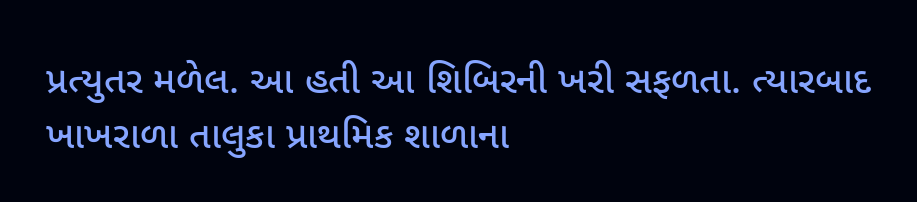પ્રત્યુતર મળેલ. આ હતી આ શિબિરની ખરી સફળતા. ત્યારબાદ ખાખરાળા તાલુકા પ્રાથમિક શાળાના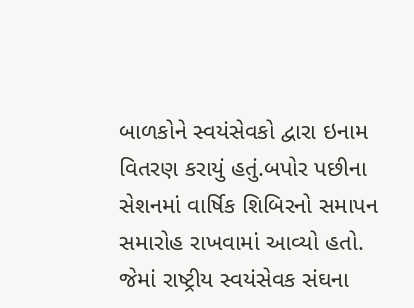બાળકોને સ્વયંસેવકો દ્વારા ઇનામ વિતરણ કરાયું હતું.બપોર પછીના સેશનમાં વાર્ષિક શિબિરનો સમાપન સમારોહ રાખવામાં આવ્યો હતો. જેમાં રાષ્ટ્રીય સ્વયંસેવક સંઘના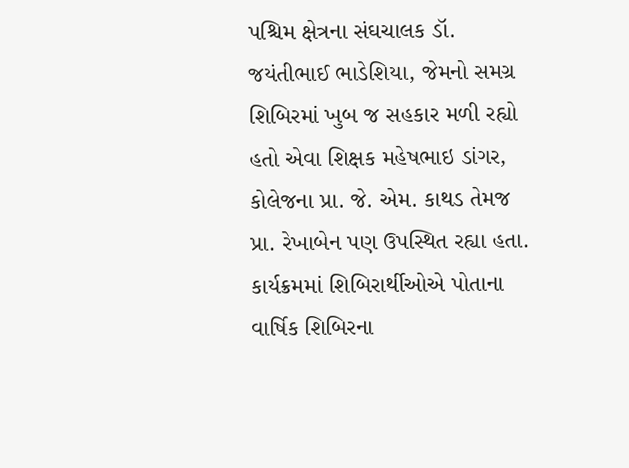પશ્ચિમ ક્ષેત્રના સંઘચાલક ડૉ. જયંતીભાઈ ભાડેશિયા, જેમનો સમગ્ર શિબિરમાં ખુબ જ સહકાર મળી રહ્યો હતો એવા શિક્ષક મહેષભાઇ ડાંગર, કોલેજના પ્રા. જે. એમ. કાથડ તેમજ પ્રા. રેખાબેન પણ ઉપસ્થિત રહ્યા હતા. કાર્યક્રમમાં શિબિરાર્થીઓએ પોતાના વાર્ષિક શિબિરના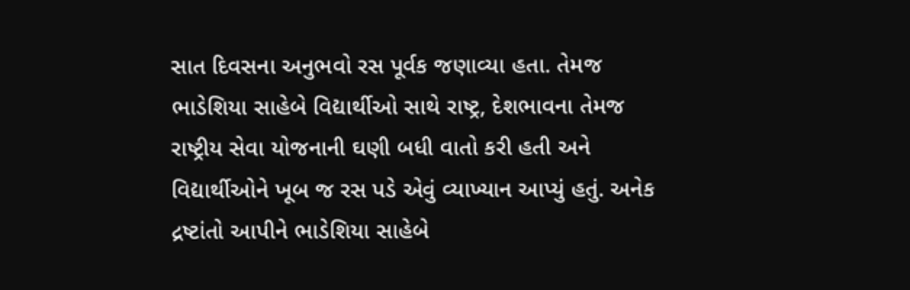સાત દિવસના અનુભવો રસ પૂર્વક જણાવ્યા હતા. તેમજ ભાડેશિયા સાહેબે વિદ્યાર્થીઓ સાથે રાષ્ટ્ર, દેશભાવના તેમજ રાષ્ટ્રીય સેવા યોજનાની ઘણી બધી વાતો કરી હતી અને વિદ્યાર્થીઓને ખૂબ જ રસ પડે એવું વ્યાખ્યાન આપ્યું હતું. અનેક દ્રષ્ટાંતો આપીને ભાડેશિયા સાહેબે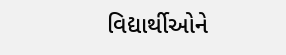વિદ્યાર્થીઓને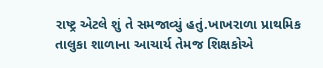રાષ્ટ્ર એટલે શું તે સમજાવ્યું હતું.ખાખરાળા પ્રાથમિક તાલુકા શાળાના આચાર્ય તેમજ શિક્ષકોએ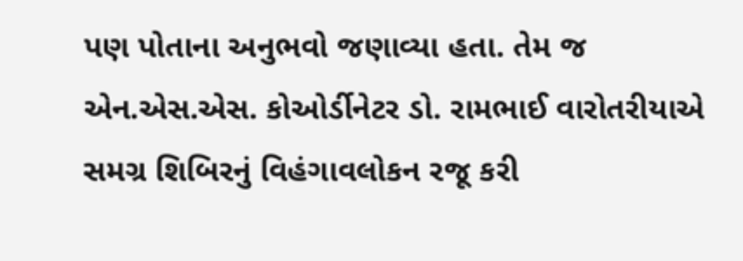પણ પોતાના અનુભવો જણાવ્યા હતા. તેમ જ એન.એસ.એસ. કોઓર્ડીનેટર ડો. રામભાઈ વારોતરીયાએ સમગ્ર શિબિરનું વિહંગાવલોકન રજૂ કરી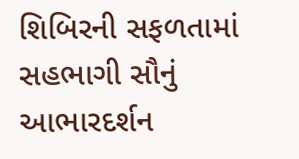શિબિરની સફળતામાં સહભાગી સૌનું આભારદર્શન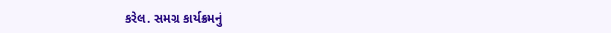કરેલ. સમગ્ર કાર્યક્રમનું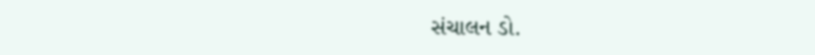સંચાલન ડો.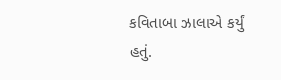કવિતાબા ઝાલાએ કર્યું હતું.